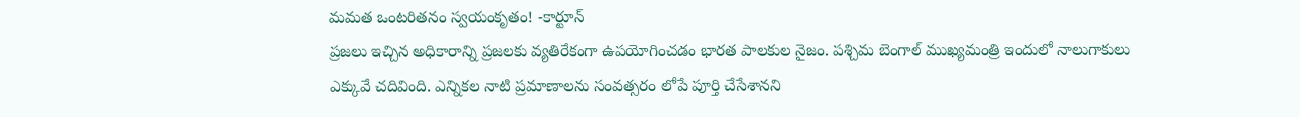మమత ఒంటరితనం స్వయంకృతం! -కార్టూన్
ప్రజలు ఇచ్చిన అధికారాన్ని ప్రజలకు వ్యతిరేకంగా ఉపయోగించడం భారత పాలకుల నైజం. పశ్చిమ బెంగాల్ ముఖ్యమంత్రి ఇందులో నాలుగాకులు ఎక్కువే చదివింది. ఎన్నికల నాటి ప్రమాణాలను సంవత్సరం లోపే పూర్తి చేసేశానని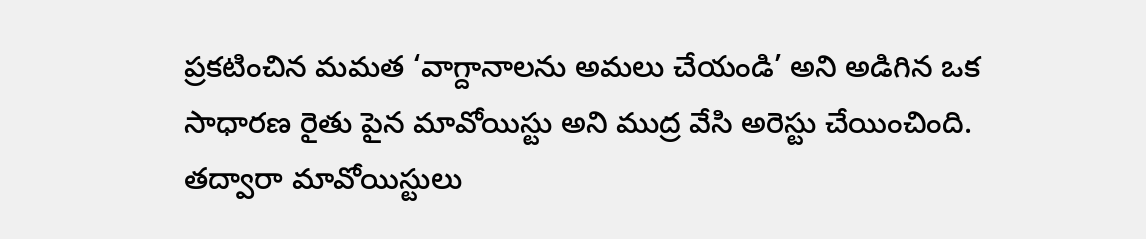ప్రకటించిన మమత ‘వాగ్దానాలను అమలు చేయండి’ అని అడిగిన ఒక సాధారణ రైతు పైన మావోయిస్టు అని ముద్ర వేసి అరెస్టు చేయించింది. తద్వారా మావోయిస్టులు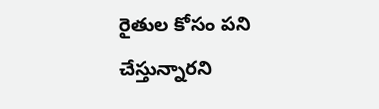రైతుల కోసం పని చేస్తున్నారని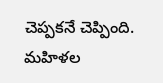చెప్పకనే చెప్పింది. మహిళల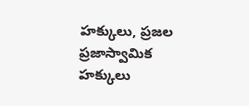హక్కులు, ప్రజల ప్రజాస్వామిక హక్కులు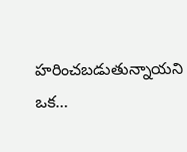హరించబడుతున్నాయని ఒక…